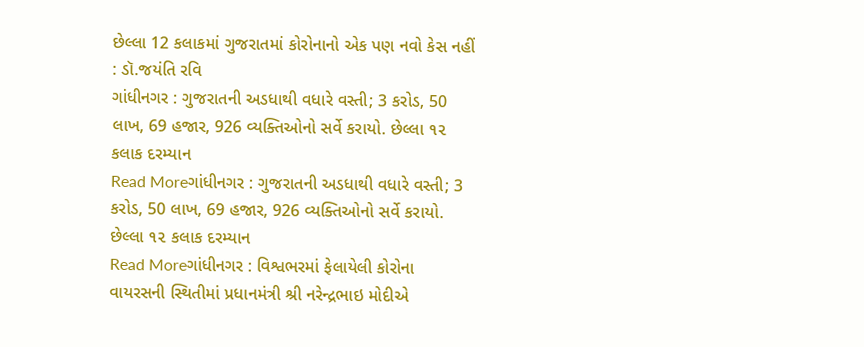છેલ્લા 12 કલાકમાં ગુજરાતમાં કોરોનાનો એક પણ નવો કેસ નહીં : ડૉ.જયંતિ રવિ
ગાંધીનગર : ગુજરાતની અડધાથી વધારે વસ્તી; 3 કરોડ, 50 લાખ, 69 હજાર, 926 વ્યક્તિઓનો સર્વે કરાયો. છેલ્લા ૧૨ કલાક દરમ્યાન
Read Moreગાંધીનગર : ગુજરાતની અડધાથી વધારે વસ્તી; 3 કરોડ, 50 લાખ, 69 હજાર, 926 વ્યક્તિઓનો સર્વે કરાયો. છેલ્લા ૧૨ કલાક દરમ્યાન
Read Moreગાંધીનગર : વિશ્વભરમાં ફેલાયેલી કોરોના વાયરસની સ્થિતીમાં પ્રધાનમંત્રી શ્રી નરેન્દ્રભાઇ મોદીએ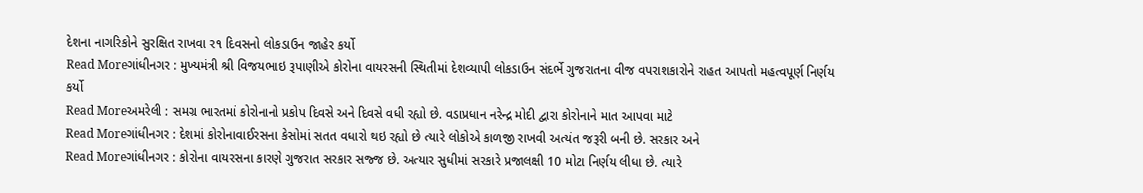દેશના નાગરિકોને સુરક્ષિત રાખવા ર૧ દિવસનો લોકડાઉન જાહેર કર્યો
Read Moreગાંધીનગર : મુખ્યમંત્રી શ્રી વિજયભાઇ રૂપાણીએ કોરોના વાયરસની સ્થિતીમાં દેશવ્યાપી લોકડાઉન સંદર્ભે ગુજરાતના વીજ વપરાશકારોને રાહત આપતો મહત્વપૂર્ણ નિર્ણય કર્યો
Read Moreઅમરેલી : સમગ્ર ભારતમાં કોરોનાનો પ્રકોપ દિવસે અને દિવસે વધી રહ્યો છે. વડાપ્રધાન નરેન્દ્ર મોદી દ્વારા કોરોનાને માત આપવા માટે
Read Moreગાંધીનગર : દેશમાં કોરોનાવાઈરસના કેસોમાં સતત વધારો થઇ રહ્યો છે ત્યારે લોકોએ કાળજી રાખવી અત્યંત જરૂરી બની છે. સરકાર અને
Read Moreગાંધીનગર : કોરોના વાયરસના કારણે ગુજરાત સરકાર સજ્જ છે. અત્યાર સુધીમાં સરકારે પ્રજાલક્ષી 10 મોટા નિર્ણય લીધા છે. ત્યારે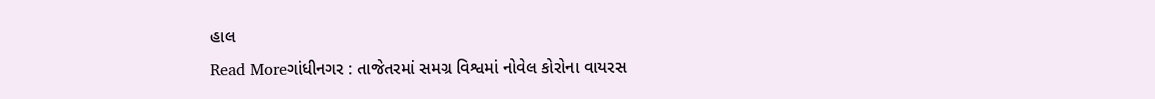હાલ
Read Moreગાંધીનગર : તાજેતરમાં સમગ્ર વિશ્વમાં નોવેલ કોરોના વાયરસ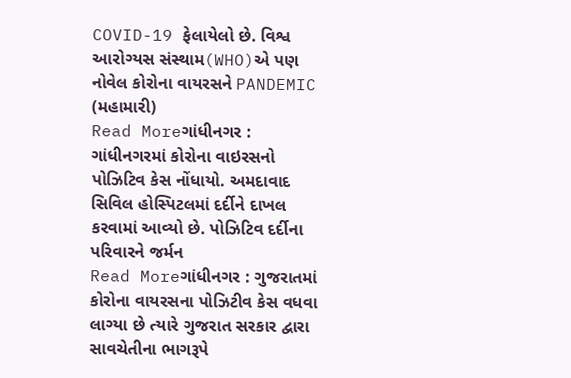COVID-19 ફેલાયેલો છે. વિશ્વ આરોગ્યસ સંસ્થામ(WHO)એ પણ નોવેલ કોરોના વાયરસને PANDEMIC (મહામારી)
Read Moreગાંધીનગર : ગાંધીનગરમાં કોરોના વાઇરસનો પોઝિટિવ કેસ નોંધાયો. અમદાવાદ સિવિલ હોસ્પિટલમાં દર્દીને દાખલ કરવામાં આવ્યો છે. પોઝિટિવ દર્દીના પરિવારને જર્મન
Read Moreગાંધીનગર : ગુજરાતમાં કોરોના વાયરસના પોઝિટીવ કેસ વધવા લાગ્યા છે ત્યારે ગુજરાત સરકાર દ્વારા સાવચેતીના ભાગરૂપે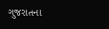ગુજરાતના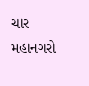ચાર મહાનગરો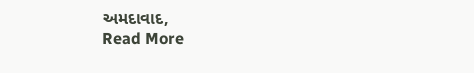અમદાવાદ,
Read More